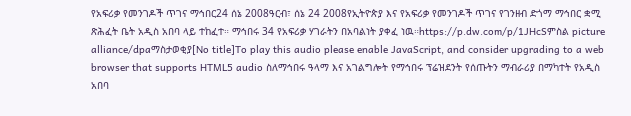የአፍሪቃ የመንገዶች ጥገና ማኅበር24 ሰኔ 2008ዓርብ፣ ሰኔ 24 2008የኢትዮጵያ እና የአፍሪቃ የመንገዶች ጥገና የገንዘብ ድጎማ ማኅበር ቋሚ ጽሕፈት ቤት አዲስ አበባ ላይ ተከፈተ። ማኅበሩ 34 የአፍሪቃ ሃገራትን በአባልነት ያቀፈ ነዉ።https://p.dw.com/p/1JHcSምስል picture alliance/dpaማስታወቂያ[No title]To play this audio please enable JavaScript, and consider upgrading to a web browser that supports HTML5 audio ስለማኅበሩ ዓላማ እና አገልግሎት የማኅበሩ ፕሬዝደንት የሰጡትን ማብራሪያ በማካተት የአዲስ አበባ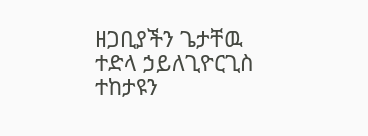ዘጋቢያችን ጌታቸዉ ተድላ ኃይለጊዮርጊስ ተከታዩን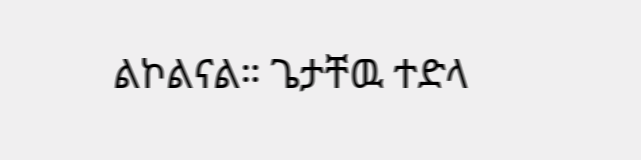ልኮልናል። ጌታቸዉ ተድላ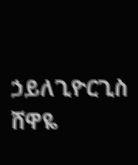ኃይለጊዮርጊስ ሸዋዬ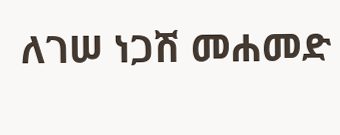ለገሠ ነጋሽ መሐመድ